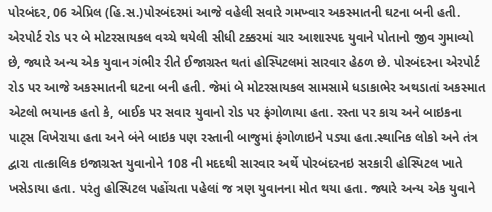પોરબંદર, 06 એપ્રિલ (હિ.સ.)પોરબંદરમાં આજે વહેલી સવારે ગમખ્વાર અકસ્માતની ઘટના બની હતી. એરપોર્ટ રોડ પર બે મોટરસાયકલ વચ્ચે થયેલી સીધી ટક્કરમાં ચાર આશાસ્પદ યુવાને પોતાનો જીવ ગુમાવ્યો છે, જ્યારે અન્ય એક યુવાન ગંભીર રીતે ઈજાગ્રસ્ત થતાં હોસ્પિટલમાં સારવાર હેઠળ છે. પોરબંદરના એરપોર્ટ રોડ પર આજે અકસ્માતની ઘટના બની હતી. જેમાં બે મોટરસાયકલ સામસામે ધડાકાભેર અથડાતાં અકસ્માત એટલો ભયાનક હતો કે, બાઈક પર સવાર યુવાનો રોડ પર ફંગોળાયા હતા. રસ્તા પર કાચ અને બાઇકના પાટ્સ વિખેરાયા હતા અને બંને બાઇક પણ રસ્તાની બાજુમાં ફંગોળાઇને પડ્યા હતા.સ્થાનિક લોકો અને તંત્ર દ્વારા તાત્કાલિક ઇજાગ્રસ્ત યુવાનોને 108 ની મદદથી સારવાર અર્થે પોરબંદરનઇ સરકારી હોસ્પિટલ ખાતે ખસેડાયા હતા. પરંતુ હોસ્પિટલ પહોંચતા પહેલાં જ ત્રણ યુવાનના મોત થયા હતા. જ્યારે અન્ય એક યુવાને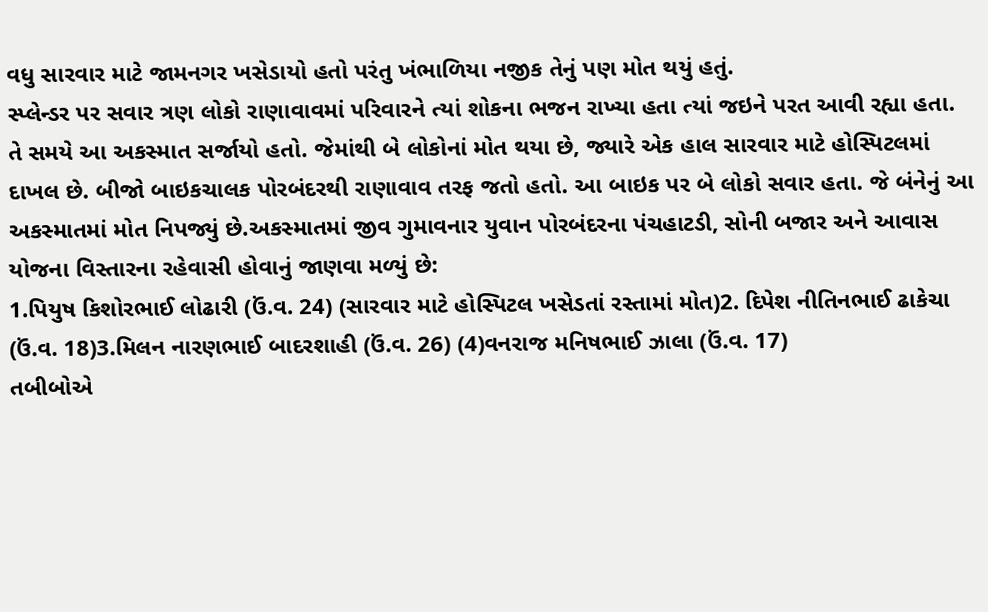વધુ સારવાર માટે જામનગર ખસેડાયો હતો પરંતુ ખંભાળિયા નજીક તેનું પણ મોત થયું હતું.
સ્પ્લેન્ડર પર સવાર ત્રણ લોકો રાણાવાવમાં પરિવારને ત્યાં શોકના ભજન રાખ્યા હતા ત્યાં જઇને પરત આવી રહ્યા હતા. તે સમયે આ અકસ્માત સર્જાયો હતો. જેમાંથી બે લોકોનાં મોત થયા છે, જ્યારે એક હાલ સારવાર માટે હોસ્પિટલમાં દાખલ છે. બીજો બાઇકચાલક પોરબંદરથી રાણાવાવ તરફ જતો હતો. આ બાઇક પર બે લોકો સવાર હતા. જે બંનેનું આ અકસ્માતમાં મોત નિપજ્યું છે.અકસ્માતમાં જીવ ગુમાવનાર યુવાન પોરબંદરના પંચહાટડી, સોની બજાર અને આવાસ યોજના વિસ્તારના રહેવાસી હોવાનું જાણવા મળ્યું છે:
1.પિયુષ કિશોરભાઈ લોઢારી (ઉં.વ. 24) (સારવાર માટે હોસ્પિટલ ખસેડતાં રસ્તામાં મોત)2. દિપેશ નીતિનભાઈ ઢાકેચા (ઉં.વ. 18)3.મિલન નારણભાઈ બાદરશાહી (ઉં.વ. 26) (4)વનરાજ મનિષભાઈ ઝાલા (ઉં.વ. 17)
તબીબોએ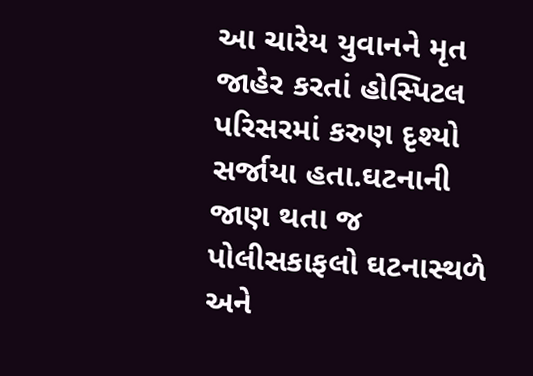આ ચારેય યુવાનને મૃત જાહેર કરતાં હોસ્પિટલ પરિસરમાં કરુણ દૃશ્યો સર્જાયા હતા.ઘટનાની જાણ થતા જ પોલીસકાફલો ઘટનાસ્થળે અને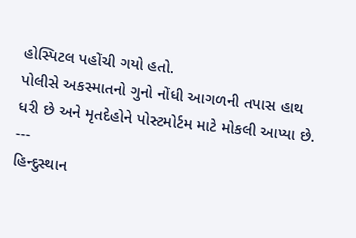હોસ્પિટલ પહોંચી ગયો હતો.
પોલીસે અકસ્માતનો ગુનો નોંધી આગળની તપાસ હાથ ધરી છે અને મૃતદેહોને પોસ્ટમોર્ટમ માટે મોકલી આપ્યા છે.
---
હિન્દુસ્થાન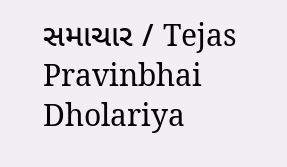સમાચાર / Tejas Pravinbhai Dholariya